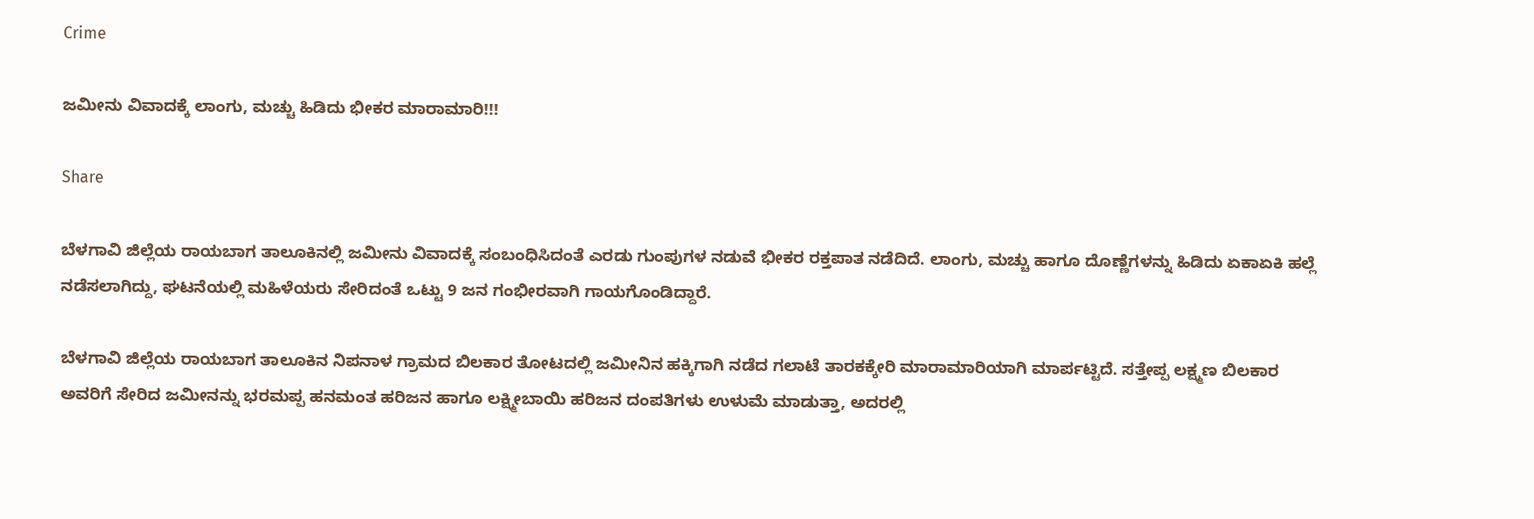Crime

ಜಮೀನು ವಿವಾದಕ್ಕೆ ಲಾಂಗು, ಮಚ್ಚು ಹಿಡಿದು ಭೀಕರ ಮಾರಾಮಾರಿ!!!

Share

ಬೆಳಗಾವಿ ಜಿಲ್ಲೆಯ ರಾಯಬಾಗ ತಾಲೂಕಿನಲ್ಲಿ ಜಮೀನು ವಿವಾದಕ್ಕೆ ಸಂಬಂಧಿಸಿದಂತೆ ಎರಡು ಗುಂಪುಗಳ ನಡುವೆ ಭೀಕರ ರಕ್ತಪಾತ ನಡೆದಿದೆ. ಲಾಂಗು, ಮಚ್ಚು ಹಾಗೂ ದೊಣ್ಣೆಗಳನ್ನು ಹಿಡಿದು ಏಕಾಏಕಿ ಹಲ್ಲೆ ನಡೆಸಲಾಗಿದ್ದು, ಘಟನೆಯಲ್ಲಿ ಮಹಿಳೆಯರು ಸೇರಿದಂತೆ ಒಟ್ಟು 9 ಜನ ಗಂಭೀರವಾಗಿ ಗಾಯಗೊಂಡಿದ್ದಾರೆ.

ಬೆಳಗಾವಿ ಜಿಲ್ಲೆಯ ರಾಯಬಾಗ ತಾಲೂಕಿನ ನಿಪನಾಳ ಗ್ರಾಮದ ಬಿಲಕಾರ ತೋಟದಲ್ಲಿ ಜಮೀನಿನ ಹಕ್ಕಿಗಾಗಿ ನಡೆದ ಗಲಾಟೆ ತಾರಕಕ್ಕೇರಿ ಮಾರಾಮಾರಿಯಾಗಿ ಮಾರ್ಪಟ್ಟಿದೆ. ಸತ್ತೇಪ್ಪ ಲಕ್ಷ್ಮಣ ಬಿಲಕಾರ ಅವರಿಗೆ ಸೇರಿದ ಜಮೀನನ್ನು ಭರಮಪ್ಪ ಹನಮಂತ ಹರಿಜನ ಹಾಗೂ ಲಕ್ಷ್ಮೀಬಾಯಿ ಹರಿಜನ ದಂಪತಿಗಳು ಉಳುಮೆ ಮಾಡುತ್ತಾ, ಅದರಲ್ಲಿ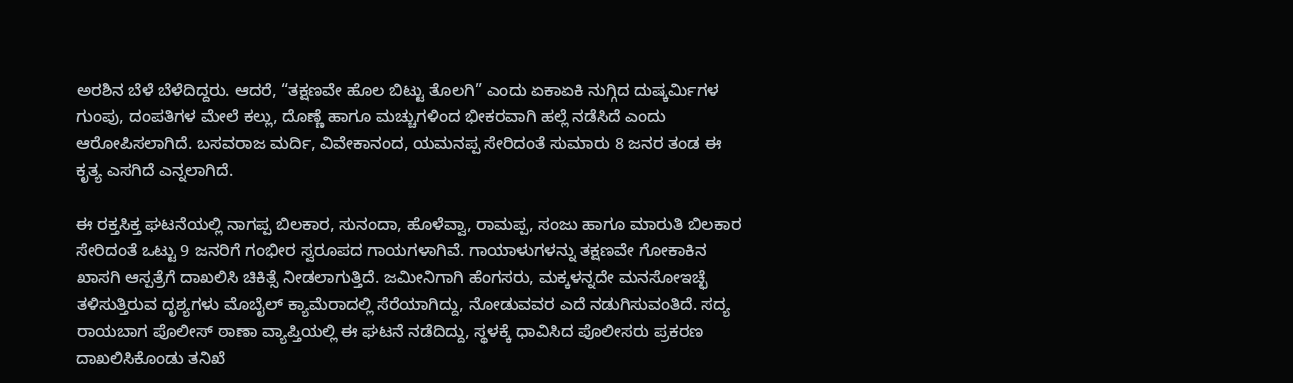ಅರಶಿನ ಬೆಳೆ ಬೆಳೆದಿದ್ದರು. ಆದರೆ, “ತಕ್ಷಣವೇ ಹೊಲ ಬಿಟ್ಟು ತೊಲಗಿ” ಎಂದು ಏಕಾಏಕಿ ನುಗ್ಗಿದ ದುಷ್ಕರ್ಮಿಗಳ ಗುಂಪು, ದಂಪತಿಗಳ ಮೇಲೆ ಕಲ್ಲು, ದೊಣ್ಣೆ ಹಾಗೂ ಮಚ್ಚುಗಳಿಂದ ಭೀಕರವಾಗಿ ಹಲ್ಲೆ ನಡೆಸಿದೆ ಎಂದು ಆರೋಪಿಸಲಾಗಿದೆ. ಬಸವರಾಜ ಮರ್ದಿ, ವಿವೇಕಾನಂದ, ಯಮನಪ್ಪ ಸೇರಿದಂತೆ ಸುಮಾರು 8 ಜನರ ತಂಡ ಈ ಕೃತ್ಯ ಎಸಗಿದೆ ಎನ್ನಲಾಗಿದೆ.

ಈ ರಕ್ತಸಿಕ್ತ ಘಟನೆಯಲ್ಲಿ ನಾಗಪ್ಪ ಬಿಲಕಾರ, ಸುನಂದಾ, ಹೊಳೆವ್ವಾ, ರಾಮಪ್ಪ, ಸಂಜು ಹಾಗೂ ಮಾರುತಿ ಬಿಲಕಾರ ಸೇರಿದಂತೆ ಒಟ್ಟು 9 ಜನರಿಗೆ ಗಂಭೀರ ಸ್ವರೂಪದ ಗಾಯಗಳಾಗಿವೆ. ಗಾಯಾಳುಗಳನ್ನು ತಕ್ಷಣವೇ ಗೋಕಾಕಿನ ಖಾಸಗಿ ಆಸ್ಪತ್ರೆಗೆ ದಾಖಲಿಸಿ ಚಿಕಿತ್ಸೆ ನೀಡಲಾಗುತ್ತಿದೆ. ಜಮೀನಿಗಾಗಿ ಹೆಂಗಸರು, ಮಕ್ಕಳನ್ನದೇ ಮನಸೋಇಚ್ಛೆ ತಳಿಸುತ್ತಿರುವ ದೃಶ್ಯಗಳು ಮೊಬೈಲ್ ಕ್ಯಾಮೆರಾದಲ್ಲಿ ಸೆರೆಯಾಗಿದ್ದು, ನೋಡುವವರ ಎದೆ ನಡುಗಿಸುವಂತಿದೆ. ಸದ್ಯ ರಾಯಬಾಗ ಪೊಲೀಸ್ ಠಾಣಾ ವ್ಯಾಪ್ತಿಯಲ್ಲಿ ಈ ಘಟನೆ ನಡೆದಿದ್ದು, ಸ್ಥಳಕ್ಕೆ ಧಾವಿಸಿದ ಪೊಲೀಸರು ಪ್ರಕರಣ ದಾಖಲಿಸಿಕೊಂಡು ತನಿಖೆ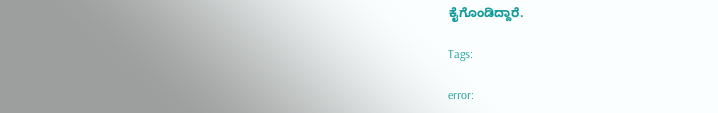ಕೈಗೊಂಡಿದ್ದಾರೆ.

Tags:

error: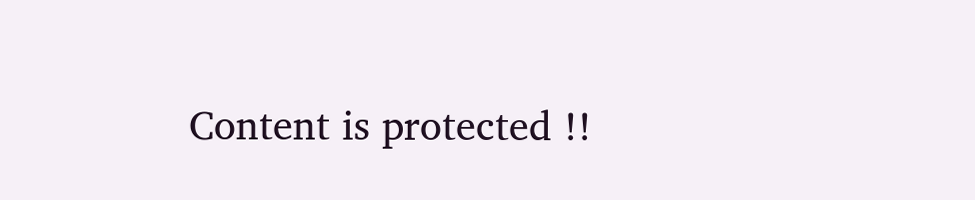Content is protected !!